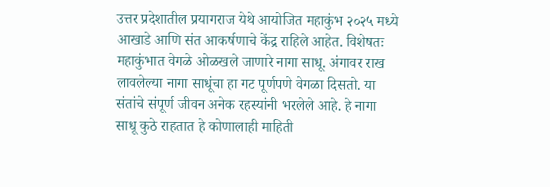उत्तर प्रदेशातील प्रयागराज येथे आयोजित महाकुंभ २०२५ मध्ये आखाडे आणि संत आकर्षणाचे केंद्र राहिले आहेत. विशेषतः महाकुंभात वेगळे ओळखले जाणारे नागा साधू. अंगावर राख लावलेल्या नागा साधूंचा हा गट पूर्णपणे वेगळा दिसतो. या संतांचे संपूर्ण जीवन अनेक रहस्यांनी भरलेले आहे. हे नागा साधू कुठे राहतात हे कोणालाही माहिती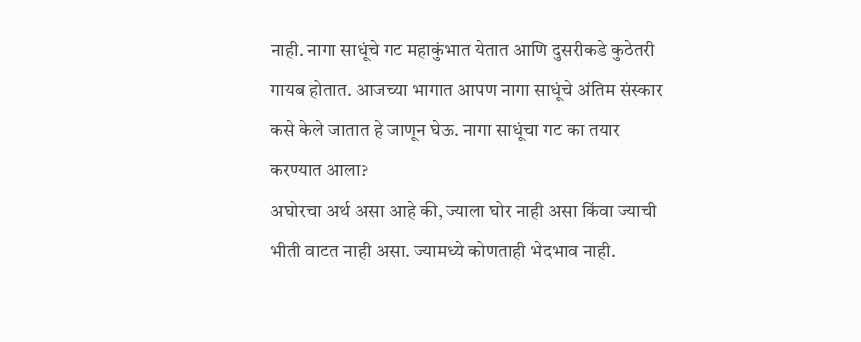नाही. नागा साधूंचे गट महाकुंभात येतात आणि दुसरीकडे कुठेतरी गायब होतात. आजच्या भागात आपण नागा साधूंचे अंतिम संस्कार कसे केले जातात हे जाणून घेऊ. नागा साधूंचा गट का तयार करण्यात आला?
अघोरचा अर्थ असा आहे की, ज्याला घोर नाही असा किंवा ज्याची भीती वाटत नाही असा. ज्यामध्ये कोणताही भेदभाव नाही.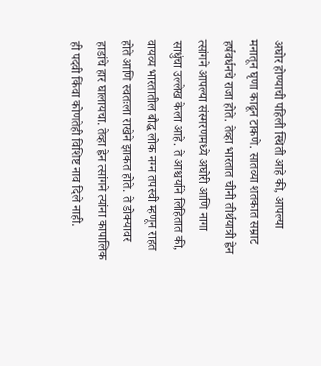अघोर होण्याची पहिली स्थिती आहे की, आपल्या मनातून घृणा काढून टाकणे. सातव्या शतकात सम्राट हर्षवर्धनचे राजा होते. तेव्हा भारतात चीनी तीर्थयात्री ह्वेन त्सांगने आपल्या संस्मरणमध्ये अघोरी आणि नागा साधुंचा उल्लेख केला आहे. ते आश्चर्याने लिहितात की, वायव्य भारतातील बौद्ध लोक नग्न तपस्वी म्हणून राहत होते आणि स्वतःला राखेने झाकत होते. ते डोक्यावर हाडांचे हार घालायचा. तेव्हा ह्वेन त्सांगने त्यांना कापालिक ही पदवी किंवा कोणतेही विशिष्ट नाव दिले नाही.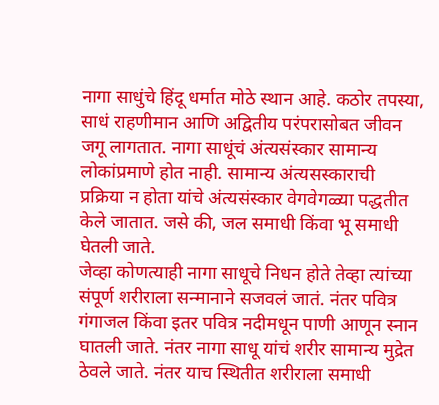नागा साधुंचे हिंदू धर्मात मोठे स्थान आहे. कठोर तपस्या, साधं राहणीमान आणि अद्वितीय परंपरासोबत जीवन जगू लागतात. नागा साधूंचं अंत्यसंस्कार सामान्य लोकांप्रमाणे होत नाही. सामान्य अंत्यसस्काराची प्रक्रिया न होता यांचे अंत्यसंस्कार वेगवेगळ्या पद्धतीत केले जातात. जसे की, जल समाधी किंवा भू समाधी घेतली जाते.
जेव्हा कोणत्याही नागा साधूचे निधन होते तेव्हा त्यांच्या संपूर्ण शरीराला सन्मानाने सजवलं जातं. नंतर पवित्र गंगाजल किंवा इतर पवित्र नदीमधून पाणी आणून स्नान घातली जाते. नंतर नागा साधू यांचं शरीर सामान्य मुद्रेत ठेवले जाते. नंतर याच स्थितीत शरीराला समाधी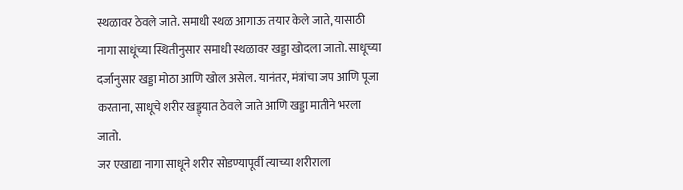स्थळावर ठेवले जाते. समाधी स्थळ आगाऊ तयार केले जाते, यासाठी नागा साधूंच्या स्थितीनुसार समाधी स्थळावर खड्डा खोदला जातो. साधूच्या दर्जानुसार खड्डा मोठा आणि खोल असेल. यानंतर, मंत्रांचा जप आणि पूजा करताना, साधूचे शरीर खड्ड्यात ठेवले जाते आणि खड्डा मातीने भरला जातो.
जर एखाद्या नागा साधूने शरीर सोडण्यापूर्वी त्याच्या शरीराला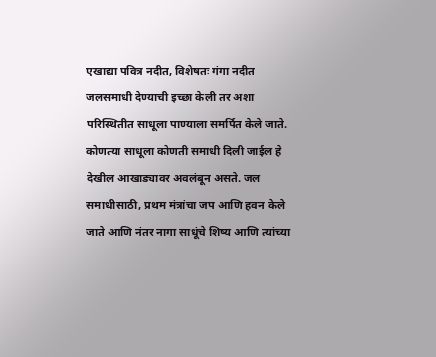एखाद्या पवित्र नदीत, विशेषतः गंगा नदीत जलसमाधी देण्याची इच्छा केली तर अशा परिस्थितीत साधूला पाण्याला समर्पित केले जाते. कोणत्या साधूला कोणती समाधी दिली जाईल हे देखील आखाड्यावर अवलंबून असते. जल समाधीसाठी, प्रथम मंत्रांचा जप आणि हवन केले जाते आणि नंतर नागा साधूंचे शिष्य आणि त्यांच्या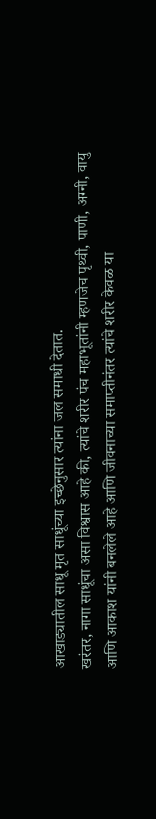आखाड्यातील साधू मृत साधूंच्या इच्छेनुसार त्यांना जल समाधी देतात.
खरंतर, नागा साधूंचा असा विश्वास आहे की, त्यांचे शरीर पंच महाभूतांनी म्हणजेच पृथ्वी, पाणी, अग्नी, वायु आणि आकाश यांनी बनलेले आहे आणि जीवनाच्या समाप्तीनंतर त्यांचे शरीर केवळ या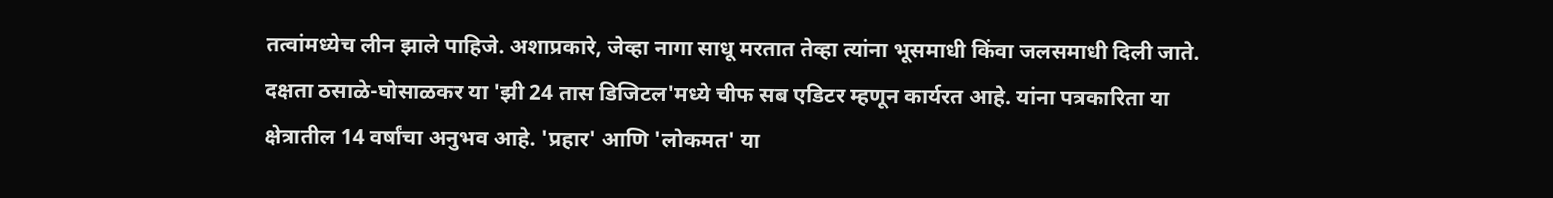तत्वांमध्येच लीन झाले पाहिजे. अशाप्रकारे, जेव्हा नागा साधू मरतात तेव्हा त्यांना भूसमाधी किंवा जलसमाधी दिली जाते.
दक्षता ठसाळे-घोसाळकर या 'झी 24 तास डिजिटल'मध्ये चीफ सब एडिटर म्हणून कार्यरत आहे. यांना पत्रकारिता या क्षेत्रातील 14 वर्षांचा अनुभव आहे. 'प्रहार' आणि 'लोकमत' या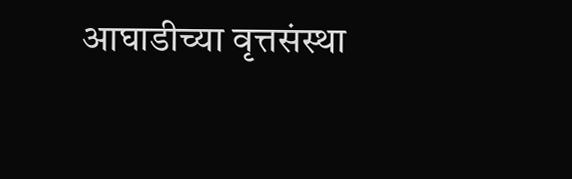आघाडीच्या वृत्तसंस्था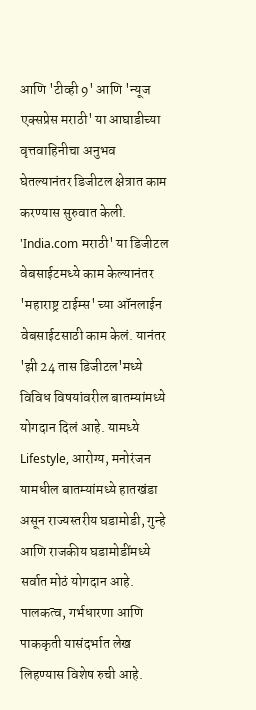आणि 'टीव्ही 9' आणि 'न्यूज एक्सप्रेस मराठी' या आघाडीच्या वृत्तवाहिनीचा अनुभव घेतल्यानंतर डिजीटल क्षेत्रात काम करण्यास सुरुवात केली. 'India.com मराठी' या डिजीटल वेबसाईटमध्ये काम केल्यानंतर 'महाराष्ट्र टाईम्स' च्या ऑनलाईन वेबसाईटसाठी काम केलं. यानंतर 'झी 24 तास डिजीटल'मध्ये विविध विषयांवरील बातम्यांमध्ये योगदान दिलं आहे. यामध्ये Lifestyle, आरोग्य, मनोरंजन यामधील बातम्यांमध्ये हातखंडा असून राज्यस्तरीय घडामोडी, गुन्हे आणि राजकीय घडामोडींमध्ये सर्वात मोठं योगदान आहे. पालकत्व, गर्भधारणा आणि पाककृती यासंदर्भात लेख लिहण्यास विशेष रुची आहे.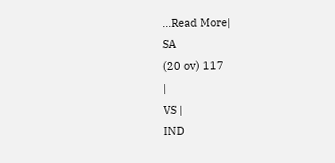...Read More|
SA
(20 ov) 117
|
VS |
IND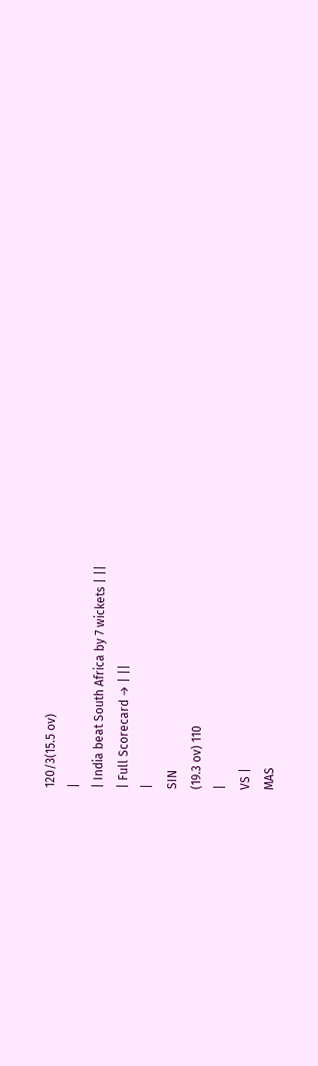120/3(15.5 ov)
|
| India beat South Africa by 7 wickets | ||
| Full Scorecard → | ||
|
SIN
(19.3 ov) 110
|
VS |
MAS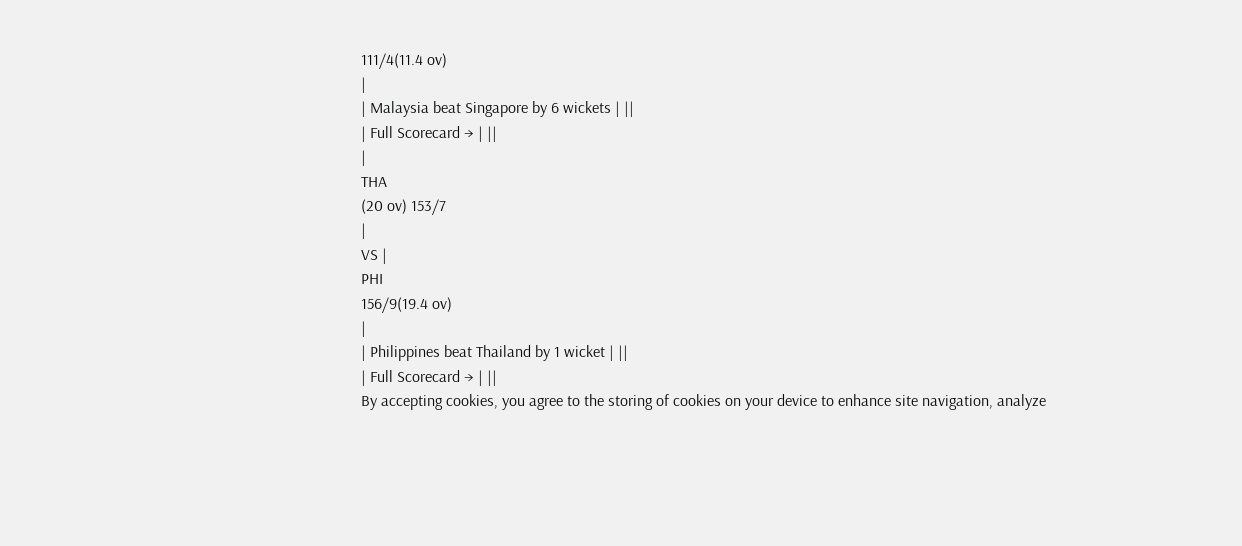111/4(11.4 ov)
|
| Malaysia beat Singapore by 6 wickets | ||
| Full Scorecard → | ||
|
THA
(20 ov) 153/7
|
VS |
PHI
156/9(19.4 ov)
|
| Philippines beat Thailand by 1 wicket | ||
| Full Scorecard → | ||
By accepting cookies, you agree to the storing of cookies on your device to enhance site navigation, analyze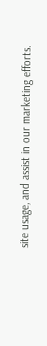site usage, and assist in our marketing efforts.